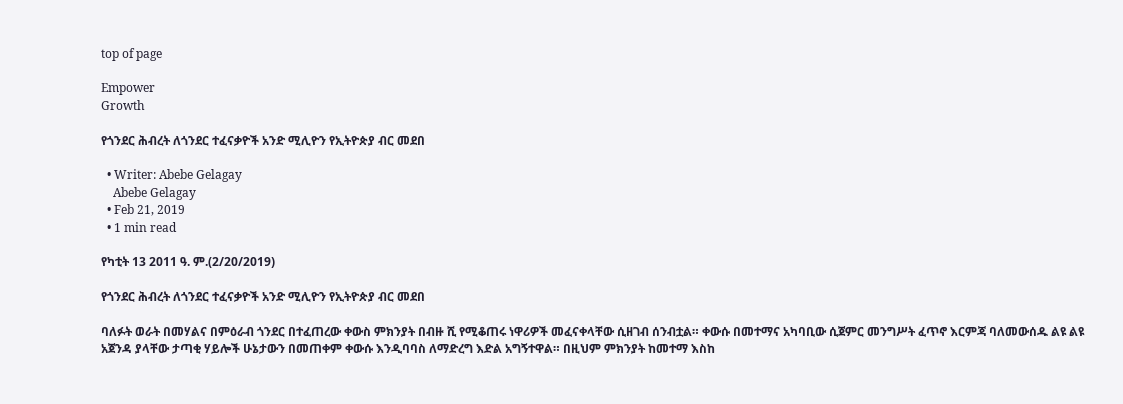top of page

Empower
Growth

የጎንደር ሕብረት ለጎንደር ተፈናቃዮች አንድ ሚሊዮን የኢትዮጵያ ብር መደበ

  • Writer: Abebe Gelagay
    Abebe Gelagay
  • Feb 21, 2019
  • 1 min read

የካቲት 13 2011 ዓ. ም.(2/20/2019)

የጎንደር ሕብረት ለጎንደር ተፈናቃዮች አንድ ሚሊዮን የኢትዮጵያ ብር መደበ

ባለፉት ወራት በመሃልና በምዕራብ ጎንደር በተፈጠረው ቀውስ ምክንያት በብዙ ሺ የሚቆጠሩ ነዋሪዎች መፈናቀላቸው ሲዘገብ ሰንብቷል። ቀውሱ በመተማና አካባቢው ሲጀምር መንግሥት ፈጥኖ እርምጃ ባለመውሰዱ ልዩ ልዩ አጀንዳ ያላቸው ታጣቂ ሃይሎች ሁኔታውን በመጠቀም ቀውሱ እንዲባባስ ለማድረግ እድል አግኝተዋል። በዚህም ምክንያት ከመተማ እስከ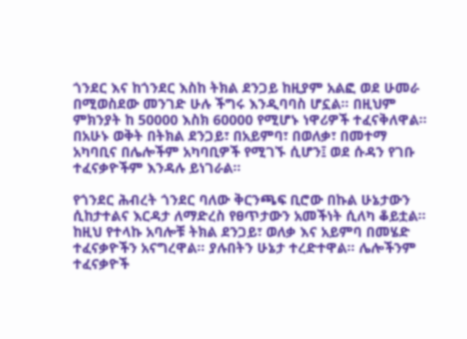ጎንደር እና ከጎንደር እስከ ትክል ደንጋይ ከዚያም አልፎ ወደ ሁመራ በሚወስደው መንገድ ሁሉ ችግሩ እንዲባባስ ሆኗል። በዚህም ምክንያት ከ 50000 እስክ 60000 የሚሆኑ ነዋሪዎች ተፈናቅለዋል። በአሁኑ ወቅት በትክል ደንጋይ፣ በአይምባ፣ በወለቃ፣ በመተማ አካባቢና በሌሎችም አካባቢዎች የሚገኙ ሲሆን፤ ወደ ሱዳን የገቡ ተፈናቃዮችም እንዳሉ ይነገራል።

የጎንደር ሕብረት ጎንደር ባለው ቅርንጫፍ ቢሮው በኩል ሁኔታውን ሲከታተልና እርዳታ ለማድረስ የፀጥታውን አመችነት ሲለካ ቆይቷል። ከዚህ የተላኩ አባሎቹ ትክል ደንጋይ፣ ወለቃ እና አይምባ በመሄድ ተፈናቃዮችን አናግረዋል። ያሉበትን ሁኔታ ተረድተዋል። ሌሎችንም ተፈናቃዮች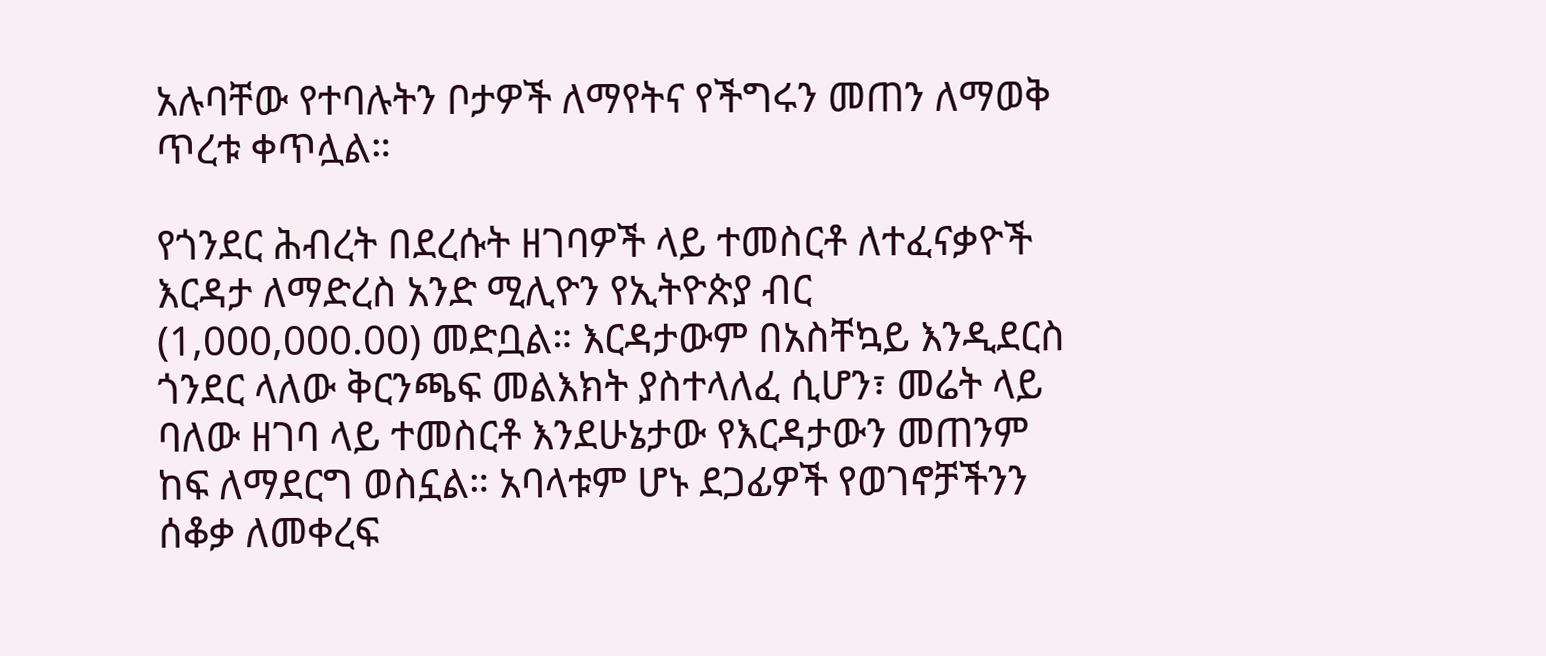አሉባቸው የተባሉትን ቦታዎች ለማየትና የችግሩን መጠን ለማወቅ ጥረቱ ቀጥሏል።

የጎንደር ሕብረት በደረሱት ዘገባዎች ላይ ተመስርቶ ለተፈናቃዮች እርዳታ ለማድረስ አንድ ሚሊዮን የኢትዮጵያ ብር (1,000,000.00) መድቧል። እርዳታውም በአስቸኳይ እንዲደርስ ጎንደር ላለው ቅርንጫፍ መልእክት ያስተላለፈ ሲሆን፣ መሬት ላይ ባለው ዘገባ ላይ ተመስርቶ እንደሁኔታው የእርዳታውን መጠንም ከፍ ለማደርግ ወስኗል። አባላቱም ሆኑ ደጋፊዎች የወገኖቻችንን ሰቆቃ ለመቀረፍ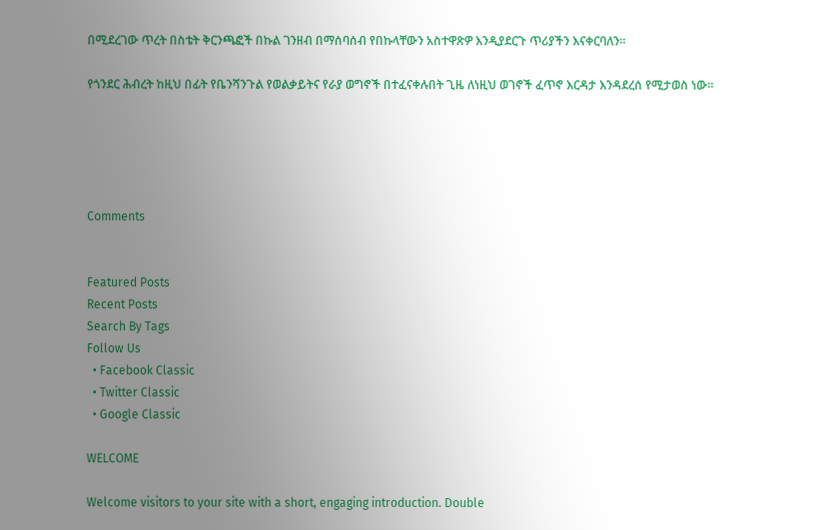በሚደረገው ጥረት በስቴት ቅርንጫፎች በኩል ገንዘብ በማሰባሰብ የበኩላቸውን አስተዋጽዎ እንዲያደርጉ ጥሪያችን እናቀርባለን።

የጎንደር ሕብረት ከዚህ በፊት የቤንሻንጉል የወልቃይትና የራያ ወግኖች በተፈናቀሉበት ጊዜ ለነዚህ ወገኖች ፈጥኖ እርዳታ እንዳደረሰ የሚታወስ ነው።





Comments


Featured Posts
Recent Posts
Search By Tags
Follow Us
  • Facebook Classic
  • Twitter Classic
  • Google Classic

WELCOME

Welcome visitors to your site with a short, engaging introduction. Double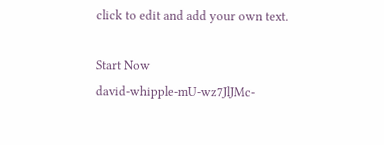click to edit and add your own text.

Start Now
david-whipple-mU-wz7JlJMc-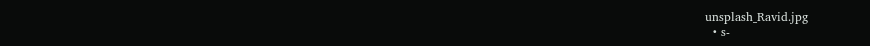unsplash_Ravid.jpg
  • s-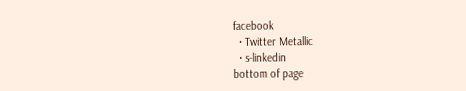facebook
  • Twitter Metallic
  • s-linkedin
bottom of page